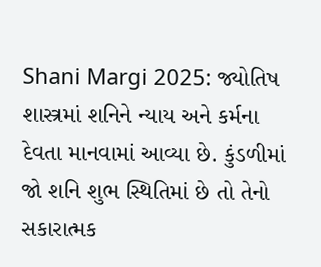Shani Margi 2025: જ્યોતિષ શાસ્ત્રમાં શનિને ન્યાય અને કર્મના દેવતા માનવામાં આવ્યા છે. કુંડળીમાં જો શનિ શુભ સ્થિતિમાં છે તો તેનો સકારાત્મક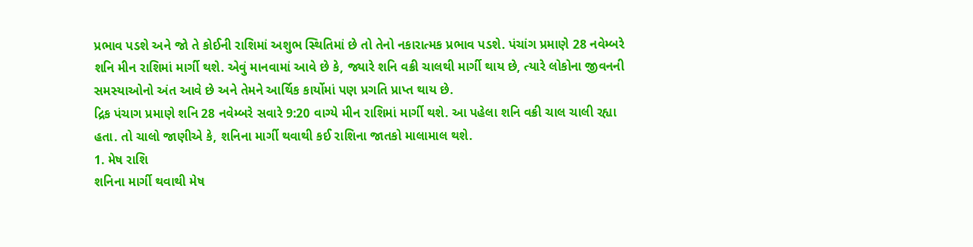પ્રભાવ પડશે અને જો તે કોઈની રાશિમાં અશુભ સ્થિતિમાં છે તો તેનો નકારાત્મક પ્રભાવ પડશે. પંચાંગ પ્રમાણે 28 નવેમ્બરે શનિ મીન રાશિમાં માર્ગી થશે. એવું માનવામાં આવે છે કે, જ્યારે શનિ વક્રી ચાલથી માર્ગી થાય છે, ત્યારે લોકોના જીવનની સમસ્યાઓનો અંત આવે છે અને તેમને આર્થિક કાર્યોમાં પણ પ્રગતિ પ્રાપ્ત થાય છે.
દ્રિક પંચાગ પ્રમાણે શનિ 28 નવેમ્બરે સવારે 9:20 વાગ્યે મીન રાશિમાં માર્ગી થશે. આ પહેલા શનિ વક્રી ચાલ ચાલી રહ્યા હતા. તો ચાલો જાણીએ કે, શનિના માર્ગી થવાથી કઈ રાશિના જાતકો માલામાલ થશે.
1. મેષ રાશિ
શનિના માર્ગી થવાથી મેષ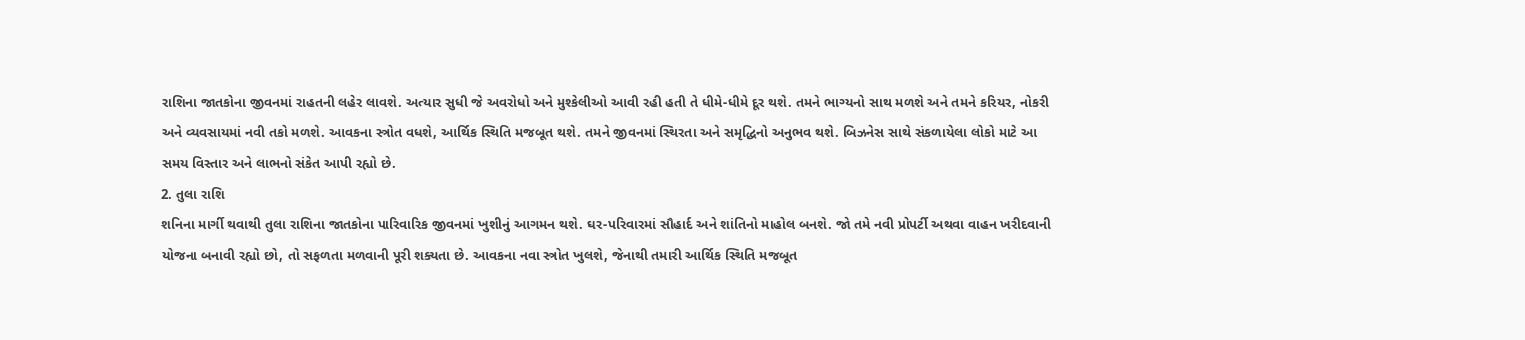રાશિના જાતકોના જીવનમાં રાહતની લહેર લાવશે. અત્યાર સુધી જે અવરોધો અને મુશ્કેલીઓ આવી રહી હતી તે ધીમે-ધીમે દૂર થશે. તમને ભાગ્યનો સાથ મળશે અને તમને કરિયર, નોકરી અને વ્યવસાયમાં નવી તકો મળશે. આવકના સ્ત્રોત વધશે, આર્થિક સ્થિતિ મજબૂત થશે. તમને જીવનમાં સ્થિરતા અને સમૃદ્ધિનો અનુભવ થશે. બિઝનેસ સાથે સંકળાયેલા લોકો માટે આ સમય વિસ્તાર અને લાભનો સંકેત આપી રહ્યો છે.
2. તુલા રાશિ
શનિના માર્ગી થવાથી તુલા રાશિના જાતકોના પારિવારિક જીવનમાં ખુશીનું આગમન થશે. ઘર-પરિવારમાં સૌહાર્દ અને શાંતિનો માહોલ બનશે. જો તમે નવી પ્રોપર્ટી અથવા વાહન ખરીદવાની યોજના બનાવી રહ્યો છો, તો સફળતા મળવાની પૂરી શક્યતા છે. આવકના નવા સ્ત્રોત ખુલશે, જેનાથી તમારી આર્થિક સ્થિતિ મજબૂત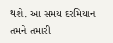થશે. આ સમય દરમિયાન તમને તમારી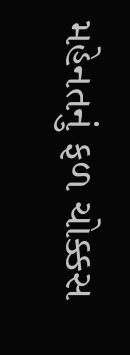મહેનતનું ફળ ચોક્કસ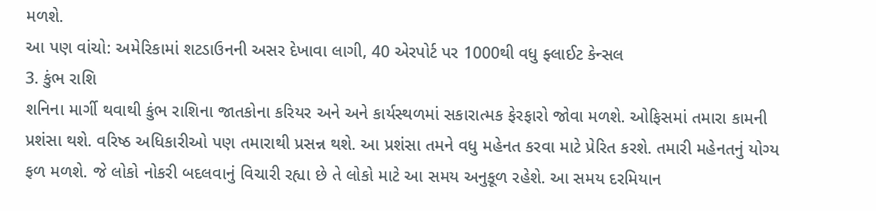મળશે.
આ પણ વાંચો: અમેરિકામાં શટડાઉનની અસર દેખાવા લાગી, 40 એરપોર્ટ પર 1000થી વધુ ફ્લાઈટ કેન્સલ
3. કુંભ રાશિ
શનિના માર્ગી થવાથી કુંભ રાશિના જાતકોના કરિયર અને અને કાર્યસ્થળમાં સકારાત્મક ફેરફારો જોવા મળશે. ઓફિસમાં તમારા કામની પ્રશંસા થશે. વરિષ્ઠ અધિકારીઓ પણ તમારાથી પ્રસન્ન થશે. આ પ્રશંસા તમને વધુ મહેનત કરવા માટે પ્રેરિત કરશે. તમારી મહેનતનું યોગ્ય ફળ મળશે. જે લોકો નોકરી બદલવાનું વિચારી રહ્યા છે તે લોકો માટે આ સમય અનુકૂળ રહેશે. આ સમય દરમિયાન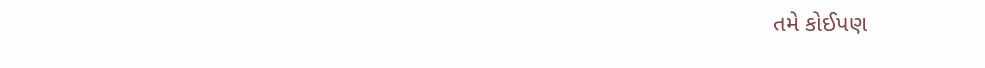તમે કોઈપણ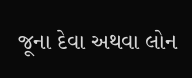જૂના દેવા અથવા લોન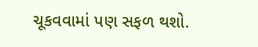ચૂકવવામાં પણ સફળ થશો.